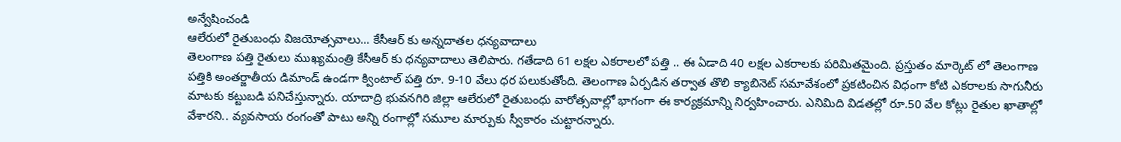అన్వేషించండి
ఆలేరులో రైతుబంధు విజయోత్సవాలు... కేసీఆర్ కు అన్నదాతల ధన్యవాదాలు
తెలంగాణ పత్తి రైతులు ముఖ్యమంత్రి కేసీఆర్ కు ధన్యవాదాలు తెలిపారు. గతేడాది 61 లక్షల ఎకరాలలో పత్తి .. ఈ ఏడాది 40 లక్షల ఎకరాలకు పరిమితమైంది. ప్రస్తుతం మార్కెట్ లో తెలంగాణ పత్తికి అంతర్జాతీయ డిమాండ్ ఉండగా క్వింటాల్ పత్తి రూ. 9-10 వేలు ధర పలుకుతోంది. తెలంగాణ ఏర్పడిన తర్వాత తొలి క్యాబినెట్ సమావేశంలో ప్రకటించిన విధంగా కోటి ఎకరాలకు సాగునీరు మాటకు కట్టుబడి పనిచేస్తున్నారు. యాదాద్రి భువనగిరి జిల్లా ఆలేరులో రైతుబంధు వారోత్సవాల్లో భాగంగా ఈ కార్యక్రమాన్ని నిర్వహించారు. ఎనిమిది విడతల్లో రూ.50 వేల కోట్లు రైతుల ఖాతాల్లో వేశారని.. వ్యవసాయ రంగంతో పాటు అన్ని రంగాల్లో సమూల మార్పుకు స్వీకారం చుట్టారన్నారు.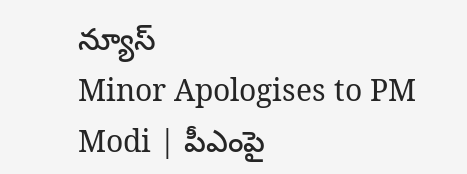న్యూస్
Minor Apologises to PM Modi | పీఎంపై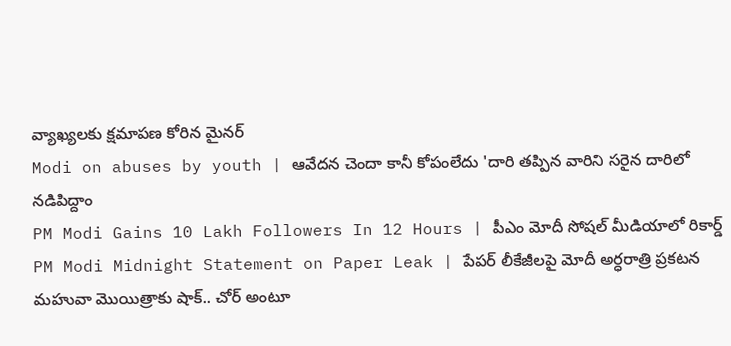వ్యాఖ్యలకు క్షమాపణ కోరిన మైనర్
Modi on abuses by youth | ఆవేదన చెందా కానీ కోపంలేదు 'దారి తప్పిన వారిని సరైన దారిలో నడిపిద్దాం
PM Modi Gains 10 Lakh Followers In 12 Hours | పీఎం మోదీ సోషల్ మీడియాలో రికార్డ్
PM Modi Midnight Statement on Paper Leak | పేపర్ లీకేజీలపై మోదీ అర్ధరాత్రి ప్రకటన
మహువా మొయిత్రాకు షాక్.. చోర్ అంటూ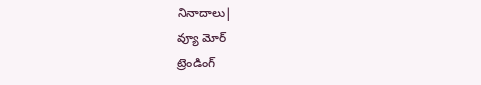నినాదాలు|
వ్యూ మోర్
ట్రెండింగ్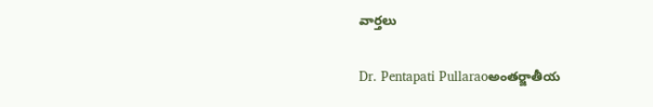వార్తలు

Dr. Pentapati Pullaraoఅంతర్జాతీయ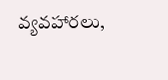వ్యవహారలు,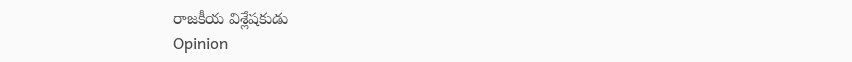రాజకీయ విశ్లేషకుడు
Opinion